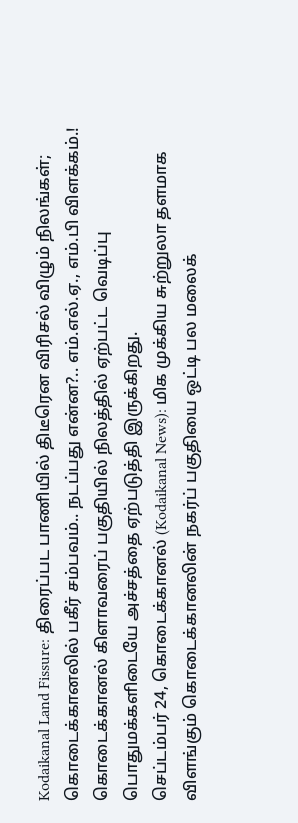Kodaikanal Land Fissure: திரைப்பட பாணியில் திடீரென விரிசல் விழும் நிலங்கள்; கொடைக்கானலில் பகீர் சம்பவம்.. நடப்பது என்ன?.. எம்.எல்.ஏ., எம்.பி விளக்கம்.!
கொடைக்கானல் கிளாவரைப் பகுதியில் நிலத்தில் ஏற்பட்ட வெடிப்பு பொதுமக்களிடையே அச்சத்தை ஏற்படுத்தி இருக்கிறது.
செப்டம்பர் 24, கொடைக்கானல் (Kodaikanal News): மிக முக்கிய சுற்றுலா தளமாக விளங்கும் கொடைக்கானலின் நகர்ப் பகுதியை ஒட்டி பல மலைக்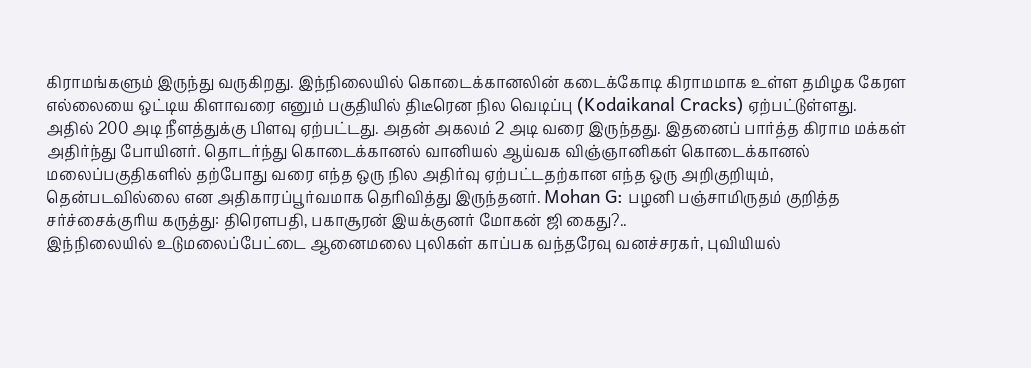கிராமங்களும் இருந்து வருகிறது. இந்நிலையில் கொடைக்கானலின் கடைக்கோடி கிராமமாக உள்ள தமிழக கேரள எல்லையை ஒட்டிய கிளாவரை எனும் பகுதியில் திடீரென நில வெடிப்பு (Kodaikanal Cracks) ஏற்பட்டுள்ளது. அதில் 200 அடி நீளத்துக்கு பிளவு ஏற்பட்டது. அதன் அகலம் 2 அடி வரை இருந்தது. இதனைப் பார்த்த கிராம மக்கள் அதிர்ந்து போயினர். தொடர்ந்து கொடைக்கானல் வானியல் ஆய்வக விஞ்ஞானிகள் கொடைக்கானல் மலைப்பகுதிகளில் தற்போது வரை எந்த ஒரு நில அதிர்வு ஏற்பட்டதற்கான எந்த ஒரு அறிகுறியும், தென்படவில்லை என அதிகாரப்பூர்வமாக தெரிவித்து இருந்தனர். Mohan G: பழனி பஞ்சாமிருதம் குறித்த சர்ச்சைக்குரிய கருத்து: திரௌபதி, பகாசூரன் இயக்குனர் மோகன் ஜி கைது?..
இந்நிலையில் உடுமலைப்பேட்டை ஆனைமலை புலிகள் காப்பக வந்தரேவு வனச்சரகர், புவியியல்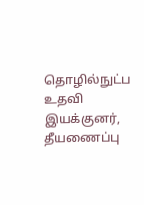தொழில்நுட்ப உதவி இயக்குனர், தீயணைப்பு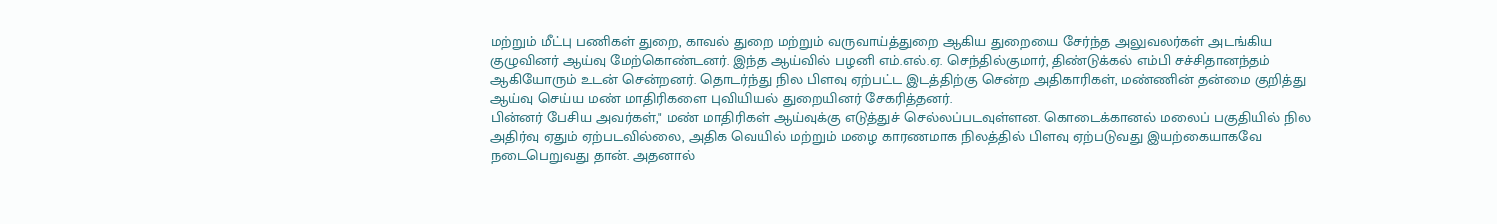மற்றும் மீட்பு பணிகள் துறை, காவல் துறை மற்றும் வருவாய்த்துறை ஆகிய துறையை சேர்ந்த அலுவலர்கள் அடங்கிய குழுவினர் ஆய்வு மேற்கொண்டனர். இந்த ஆய்வில் பழனி எம்.எல்.ஏ. செந்தில்குமார், திண்டுக்கல் எம்பி சச்சிதானந்தம் ஆகியோரும் உடன் சென்றனர். தொடர்ந்து நில பிளவு ஏற்பட்ட இடத்திற்கு சென்ற அதிகாரிகள், மண்ணின் தன்மை குறித்து ஆய்வு செய்ய மண் மாதிரிகளை புவியியல் துறையினர் சேகரித்தனர்.
பின்னர் பேசிய அவர்கள்," மண் மாதிரிகள் ஆய்வுக்கு எடுத்துச் செல்லப்படவுள்ளன. கொடைக்கானல் மலைப் பகுதியில் நில அதிர்வு ஏதும் ஏற்படவில்லை, அதிக வெயில் மற்றும் மழை காரணமாக நிலத்தில் பிளவு ஏற்படுவது இயற்கையாகவே நடைபெறுவது தான். அதனால்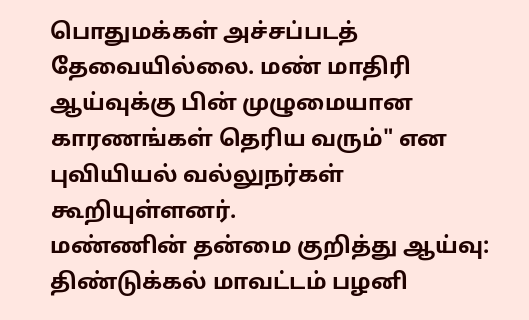பொதுமக்கள் அச்சப்படத் தேவையில்லை. மண் மாதிரி ஆய்வுக்கு பின் முழுமையான காரணங்கள் தெரிய வரும்" என புவியியல் வல்லுநர்கள் கூறியுள்ளனர்.
மண்ணின் தன்மை குறித்து ஆய்வு:
திண்டுக்கல் மாவட்டம் பழனி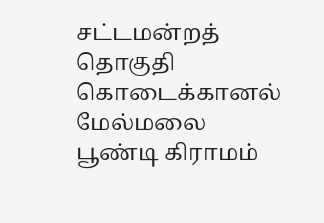சட்டமன்றத் தொகுதி கொடைக்கானல் மேல்மலை பூண்டி கிராமம்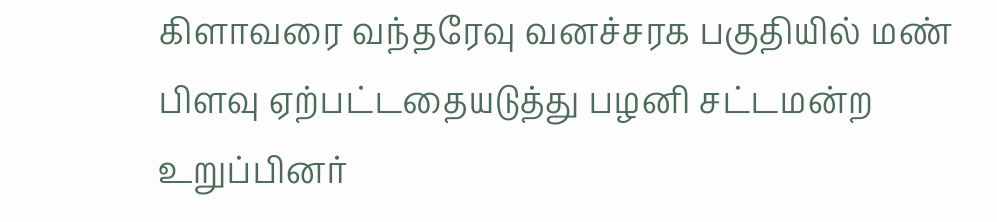கிளாவரை வந்தரேவு வனச்சரக பகுதியில் மண் பிளவு ஏற்பட்டதையடுத்து பழனி சட்டமன்ற உறுப்பினர்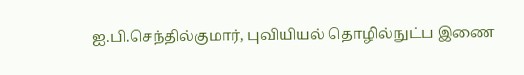ஐ.பி.செந்தில்குமார், புவியியல் தொழில்நுட்ப இணை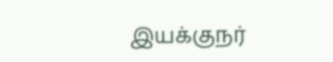இயக்குநர்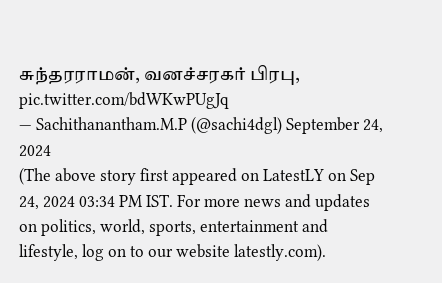சுந்தரராமன், வனச்சரகர் பிரபு, pic.twitter.com/bdWKwPUgJq
— Sachithanantham.M.P (@sachi4dgl) September 24, 2024
(The above story first appeared on LatestLY on Sep 24, 2024 03:34 PM IST. For more news and updates on politics, world, sports, entertainment and lifestyle, log on to our website latestly.com).